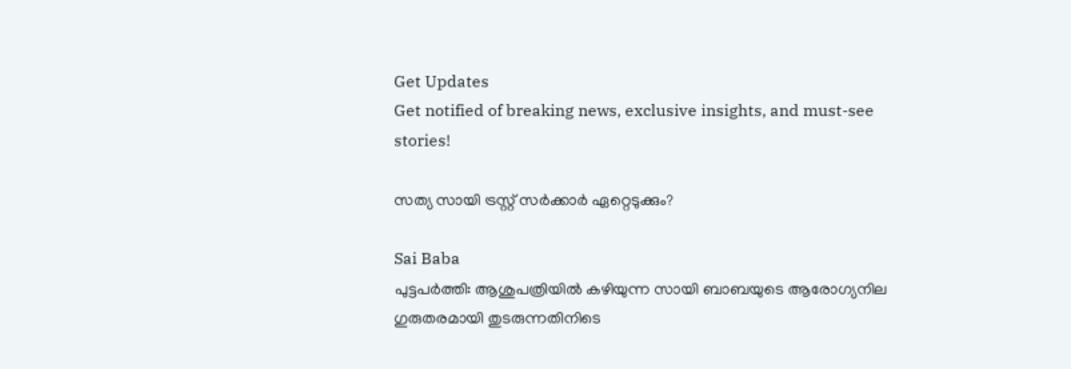Get Updates
Get notified of breaking news, exclusive insights, and must-see stories!

സത്യ സായി ട്രസ്റ്റ് സര്‍ക്കാര്‍ ഏറ്റെടുക്കും?

Sai Baba
പുട്ടപര്‍ത്തി: ആശുപത്രിയില്‍ കഴിയുന്ന സായി ബാബയുടെ ആരോഗ്യനില ഗുരുതരമായി തുടരുന്നതിനിടെ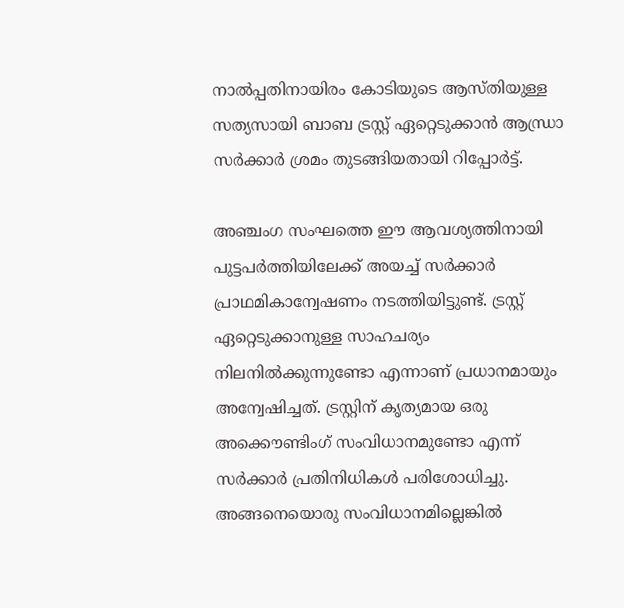നാല്‍പ്പതിനായിരം കോടിയുടെ ആസ്തിയുള്ള സത്യസായി ബാബ ട്രസ്റ്റ് ഏറ്റെടുക്കാന്‍ ആന്ധ്രാ സര്‍ക്കാര്‍ ശ്രമം തുടങ്ങിയതായി റിപ്പോര്‍ട്ട്.

അഞ്ചംഗ സംഘത്തെ ഈ ആവശ്യത്തിനായി പുട്ടപര്‍ത്തിയിലേക്ക് അയച്ച് സര്‍ക്കാര്‍ പ്രാഥമികാന്വേഷണം നടത്തിയിട്ടുണ്ട്. ട്രസ്റ്റ് ഏറ്റെടുക്കാനുള്ള സാഹചര്യം നിലനില്‍ക്കുന്നുണ്ടോ എന്നാണ് പ്രധാനമായും അന്വേഷിച്ചത്. ട്രസ്റ്റിന് കൃത്യമായ ഒരു അക്കൌണ്ടിംഗ് സംവിധാനമുണ്ടോ എന്ന് സര്‍ക്കാര്‍ പ്രതിനിധികള്‍ പരിശോധിച്ചു. അങ്ങനെയൊരു സംവിധാനമില്ലെങ്കില്‍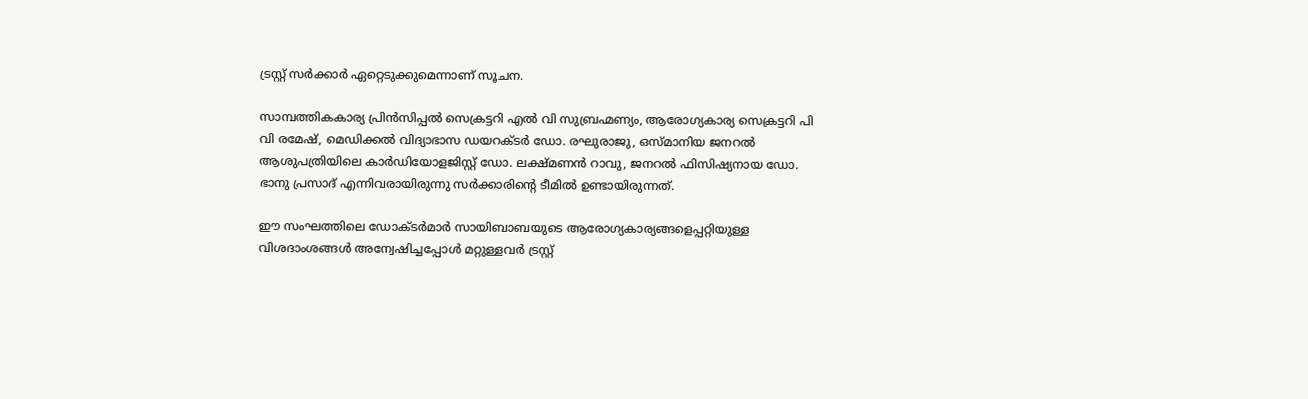ട്രസ്റ്റ് സര്‍ക്കാര്‍ ഏറ്റെടുക്കുമെന്നാണ് സൂചന.

സാമ്പത്തികകാര്യ പ്രിന്‍സിപ്പല്‍ സെക്രട്ടറി എല്‍ വി സുബ്രഹ്മണ്യം, ആരോഗ്യകാര്യ സെക്രട്ടറി പി വി രമേഷ്, മെഡിക്കല്‍ വിദ്യാഭാസ ഡയറക്ടര്‍ ഡോ. രഘുരാജു, ഒസ്മാനിയ ജനറല്‍ ആശുപത്രിയിലെ കാര്‍ഡിയോളജിസ്റ്റ് ഡോ. ലക്ഷ്മണന്‍ റാവു, ജനറല്‍ ഫിസിഷ്യനായ ഡോ. ഭാനു പ്രസാദ് എന്നിവരായിരുന്നു സര്‍ക്കാരിന്റെ ടീമില്‍ ഉണ്ടായിരുന്നത്.

ഈ സംഘത്തിലെ ഡോക്ടര്‍മാര്‍ സായിബാബയുടെ ആരോഗ്യകാര്യങ്ങളെപ്പറ്റിയുള്ള വിശദാംശങ്ങള്‍ അന്വേഷിച്ചപ്പോള്‍ മറ്റുള്ളവര്‍ ട്രസ്റ്റ്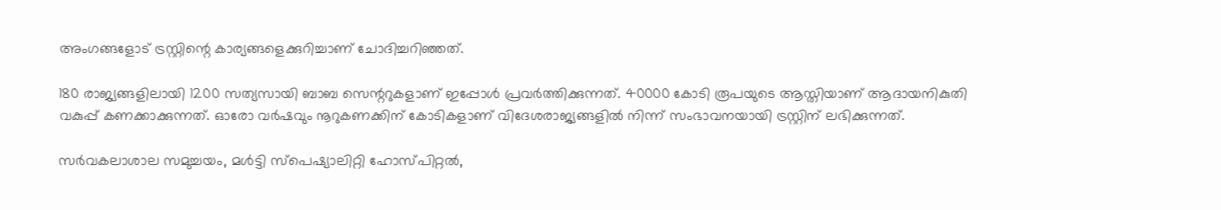അംഗങ്ങളോട് ട്രസ്റ്റിന്റെ കാര്യങ്ങളെക്കുറിച്ചാണ് ചോദിച്ചറിഞ്ഞത്.

180 രാജ്യങ്ങളിലായി 1200 സത്യസായി ബാബ സെന്ററുകളാണ് ഇപ്പോള്‍ പ്രവര്‍ത്തിക്കുന്നത്. 40000 കോടി രൂപയുടെ ആസ്തിയാണ് ആദായനികുതി വകുപ്പ് കണക്കാക്കുന്നത്. ഓരോ വര്‍ഷവും നൂറുകണക്കിന് കോടികളാണ് വിദേശരാജ്യങ്ങളില്‍ നിന്ന് സംഭാവനയായി ട്രസ്റ്റിന് ലഭിക്കുന്നത്.

സര്‍വകലാശാല സമുച്ചയം, മള്‍ട്ടി സ്‌പെഷ്യാലിറ്റി ഹോസ്പിറ്റല്‍,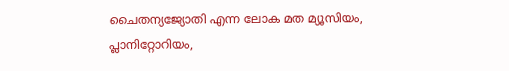ചൈതന്യജ്യോതി എന്ന ലോക മത മ്യൂസിയം, പ്ലാനിറ്റോറിയം,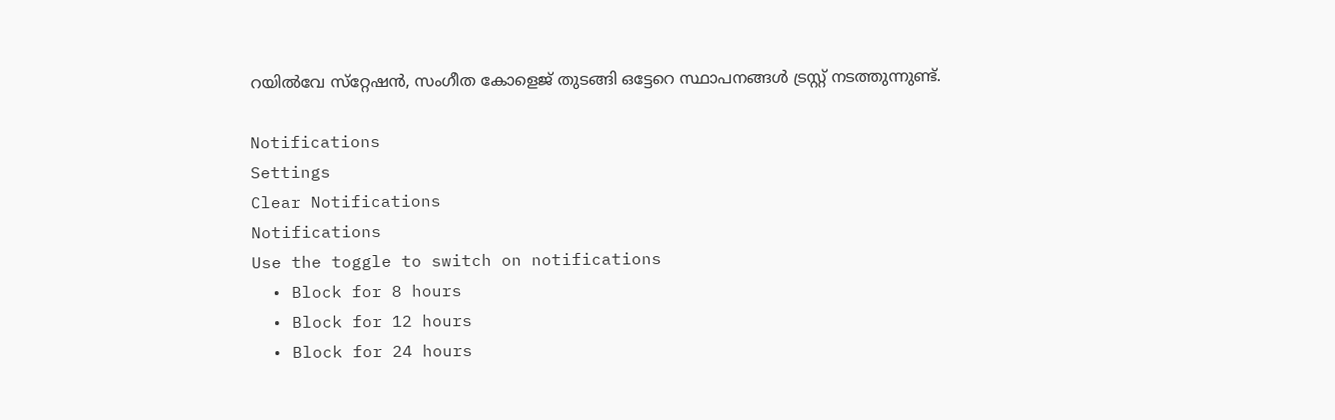റയില്‍വേ സ്‌റ്റേഷന്‍, സംഗീത കോളെജ് തുടങ്ങി ഒട്ടേറെ സ്ഥാപനങ്ങള്‍ ട്രസ്റ്റ് നടത്തുന്നുണ്ട്.

Notifications
Settings
Clear Notifications
Notifications
Use the toggle to switch on notifications
  • Block for 8 hours
  • Block for 12 hours
  • Block for 24 hours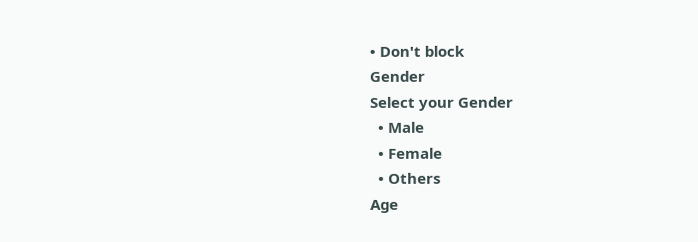• Don't block
Gender
Select your Gender
  • Male
  • Female
  • Others
Age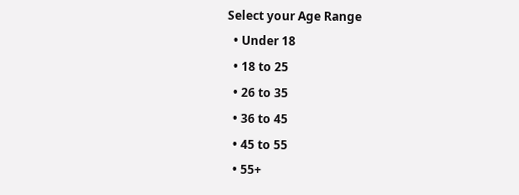Select your Age Range
  • Under 18
  • 18 to 25
  • 26 to 35
  • 36 to 45
  • 45 to 55
  • 55+